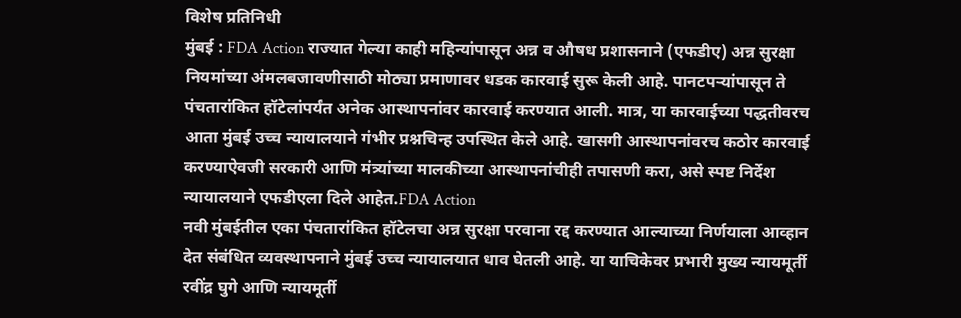विशेष प्रतिनिधी
मुंबई : FDA Action राज्यात गेल्या काही महिन्यांपासून अन्न व औषध प्रशासनाने (एफडीए) अन्न सुरक्षा नियमांच्या अंमलबजावणीसाठी मोठ्या प्रमाणावर धडक कारवाई सुरू केली आहे. पानटपऱ्यांपासून ते पंचतारांकित हॉटेलांपर्यंत अनेक आस्थापनांवर कारवाई करण्यात आली. मात्र, या कारवाईच्या पद्धतीवरच आता मुंबई उच्च न्यायालयाने गंभीर प्रश्नचिन्ह उपस्थित केले आहे. खासगी आस्थापनांवरच कठोर कारवाई करण्याऐवजी सरकारी आणि मंत्र्यांच्या मालकीच्या आस्थापनांचीही तपासणी करा, असे स्पष्ट निर्देश न्यायालयाने एफडीएला दिले आहेत.FDA Action
नवी मुंबईतील एका पंचतारांकित हॉटेलचा अन्न सुरक्षा परवाना रद्द करण्यात आल्याच्या निर्णयाला आव्हान देत संबंधित व्यवस्थापनाने मुंबई उच्च न्यायालयात धाव घेतली आहे. या याचिकेवर प्रभारी मुख्य न्यायमूर्ती रवींद्र घुगे आणि न्यायमूर्ती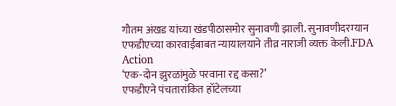गौतम अंखड यांच्या खंडपीठासमोर सुनावणी झाली. सुनावणीदरम्यान एफडीएच्या कारवाईबाबत न्यायालयाने तीव्र नाराजी व्यक्त केली.FDA Action
‘एक-दोन झुरळांमुळे परवाना रद्द कसा?’
एफडीएने पंचतारांकित हॉटेलच्या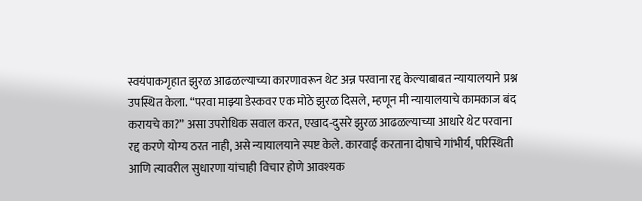स्वयंपाकगृहात झुरळ आढळल्याच्या कारणावरून थेट अन्न परवाना रद्द केल्याबाबत न्यायालयाने प्रश्न उपस्थित केला. “परवा माझ्या डेस्कवर एक मोठे झुरळ दिसले, म्हणून मी न्यायालयाचे कामकाज बंद करायचे का?” असा उपरोधिक सवाल करत, एखाद-दुसरे झुरळ आढळल्याच्या आधारे थेट परवाना रद्द करणे योग्य ठरत नाही, असे न्यायालयाने स्पष्ट केले. कारवाई करताना दोषाचे गांभीर्य, परिस्थिती आणि त्यावरील सुधारणा यांचाही विचार होणे आवश्यक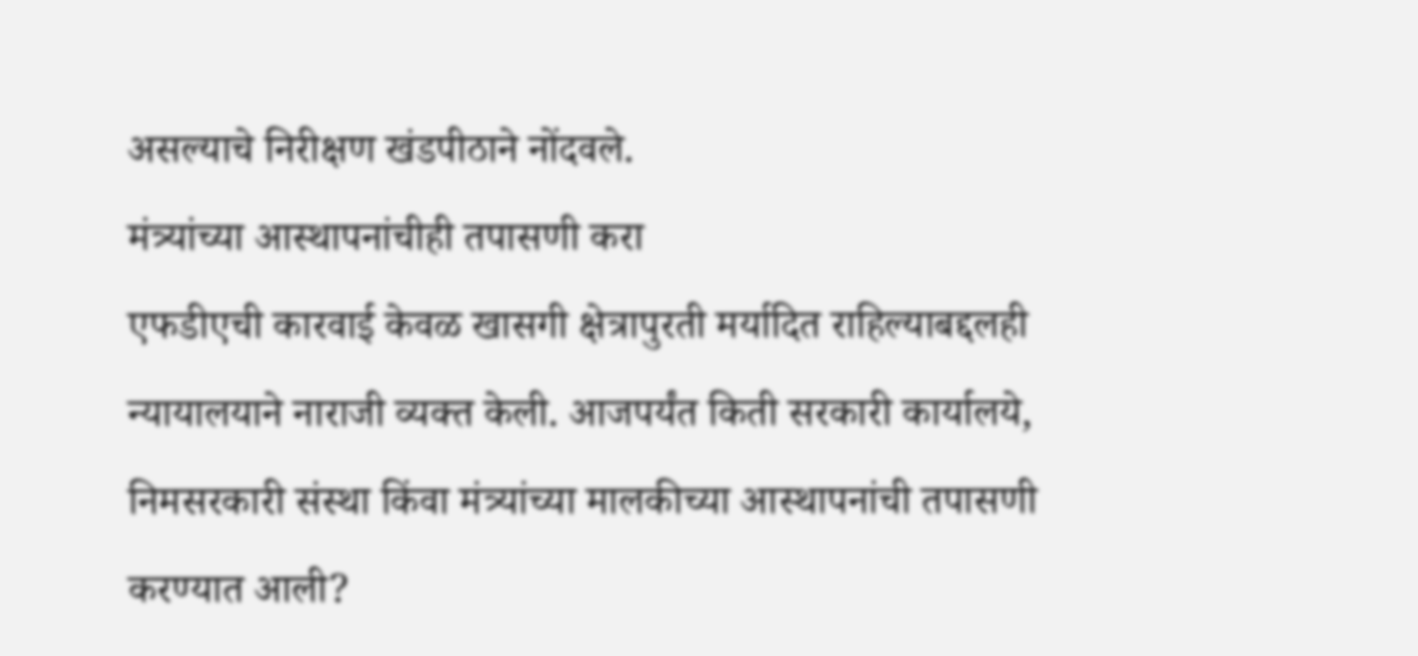असल्याचे निरीक्षण खंडपीठाने नोंदवले.
मंत्र्यांच्या आस्थापनांचीही तपासणी करा
एफडीएची कारवाई केवळ खासगी क्षेत्रापुरती मर्यादित राहिल्याबद्दलही न्यायालयाने नाराजी व्यक्त केली. आजपर्यंत किती सरकारी कार्यालये, निमसरकारी संस्था किंवा मंत्र्यांच्या मालकीच्या आस्थापनांची तपासणी करण्यात आली?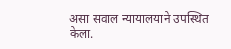असा सवाल न्यायालयाने उपस्थित केला.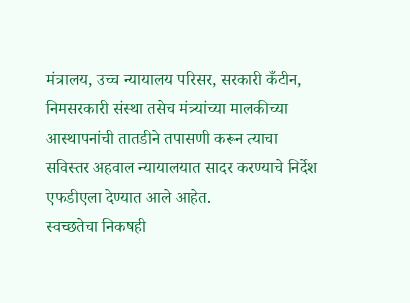मंत्रालय, उच्च न्यायालय परिसर, सरकारी कँटीन, निमसरकारी संस्था तसेच मंत्र्यांच्या मालकीच्या आस्थापनांची तातडीने तपासणी करून त्याचा सविस्तर अहवाल न्यायालयात सादर करण्याचे निर्देश एफडीएला देण्यात आले आहेत.
स्वच्छतेचा निकषही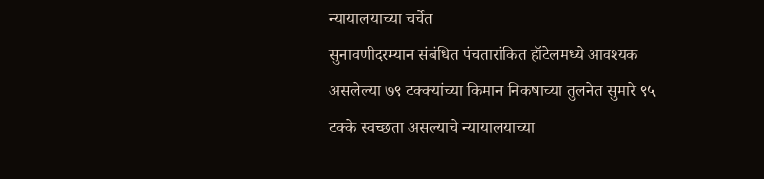न्यायालयाच्या चर्चेत
सुनावणीदरम्यान संबंधित पंचतारांकित हॉटेलमध्ये आवश्यक असलेल्या ७९ टक्क्यांच्या किमान निकषाच्या तुलनेत सुमारे ९५ टक्के स्वच्छता असल्याचे न्यायालयाच्या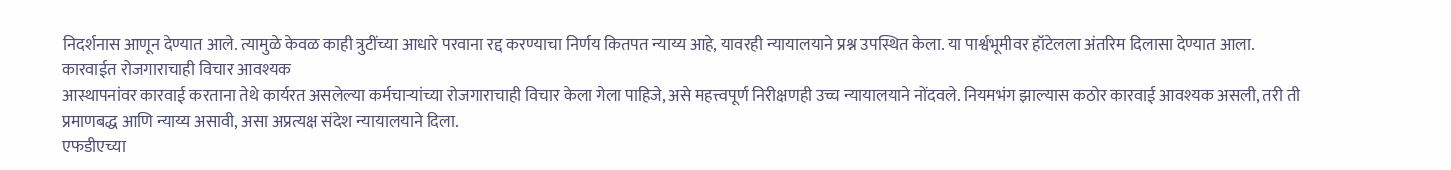निदर्शनास आणून देण्यात आले. त्यामुळे केवळ काही त्रुटींच्या आधारे परवाना रद्द करण्याचा निर्णय कितपत न्याय्य आहे, यावरही न्यायालयाने प्रश्न उपस्थित केला. या पार्श्वभूमीवर हॉटेलला अंतरिम दिलासा देण्यात आला.
कारवाईत रोजगाराचाही विचार आवश्यक
आस्थापनांवर कारवाई करताना तेथे कार्यरत असलेल्या कर्मचाऱ्यांच्या रोजगाराचाही विचार केला गेला पाहिजे, असे महत्त्वपूर्ण निरीक्षणही उच्च न्यायालयाने नोंदवले. नियमभंग झाल्यास कठोर कारवाई आवश्यक असली, तरी ती प्रमाणबद्ध आणि न्याय्य असावी, असा अप्रत्यक्ष संदेश न्यायालयाने दिला.
एफडीएच्या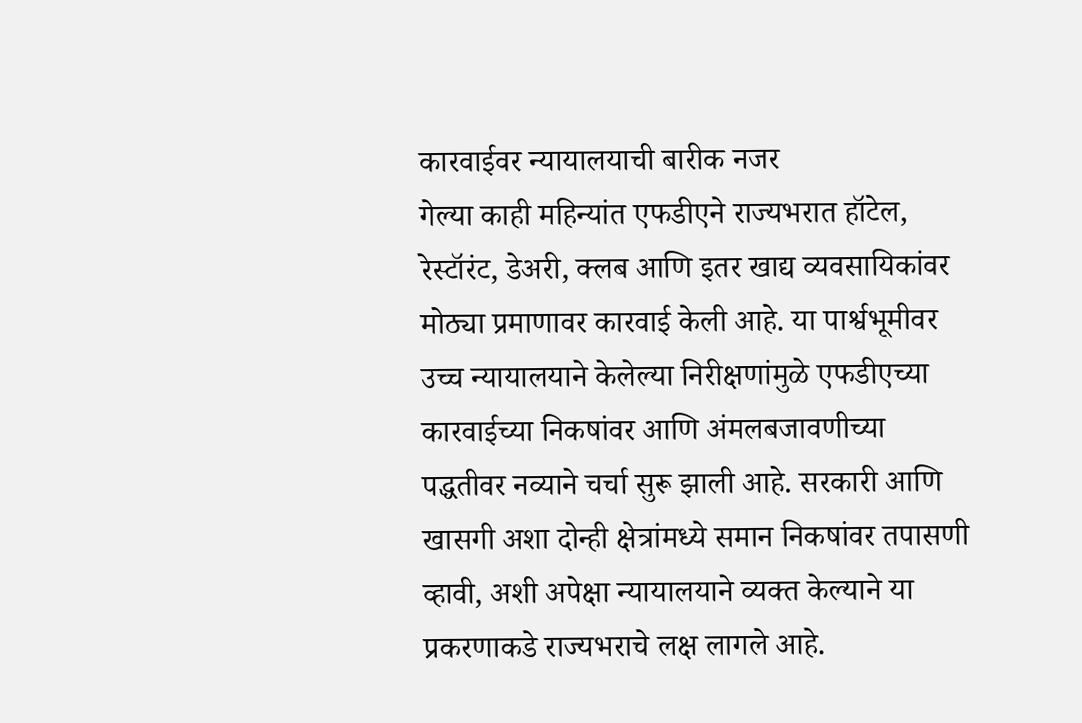कारवाईवर न्यायालयाची बारीक नजर
गेल्या काही महिन्यांत एफडीएने राज्यभरात हॉटेल, रेस्टॉरंट, डेअरी, क्लब आणि इतर खाद्य व्यवसायिकांवर मोठ्या प्रमाणावर कारवाई केली आहे. या पार्श्वभूमीवर उच्च न्यायालयाने केलेल्या निरीक्षणांमुळे एफडीएच्या कारवाईच्या निकषांवर आणि अंमलबजावणीच्या पद्धतीवर नव्याने चर्चा सुरू झाली आहे. सरकारी आणि खासगी अशा दोन्ही क्षेत्रांमध्ये समान निकषांवर तपासणी व्हावी, अशी अपेक्षा न्यायालयाने व्यक्त केल्याने या प्रकरणाकडे राज्यभराचे लक्ष लागले आहे.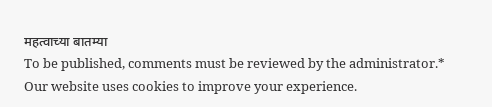महत्वाच्या बातम्या
To be published, comments must be reviewed by the administrator.*
Our website uses cookies to improve your experience.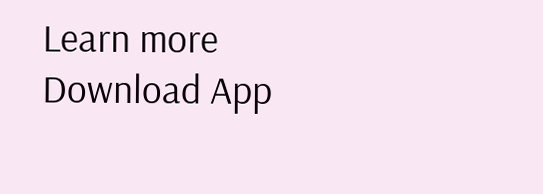Learn more
Download App